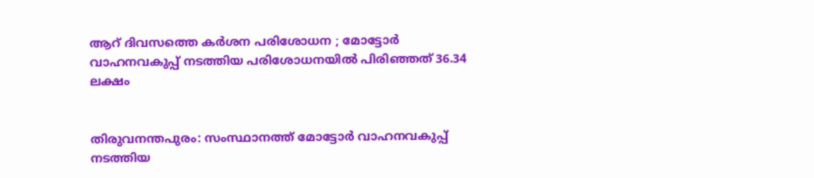ആറ് ദിവസത്തെ കര്‍ശന പരിശോധന ; മോട്ടോര്‍ വാഹനവകുപ്പ് നടത്തിയ പരിശോധനയില്‍ പിരിഞ്ഞത് 36.34 ലക്ഷം


തിരുവനന്തപുരം: സംസ്ഥാനത്ത് മോട്ടോര്‍ വാഹനവകുപ്പ് നടത്തിയ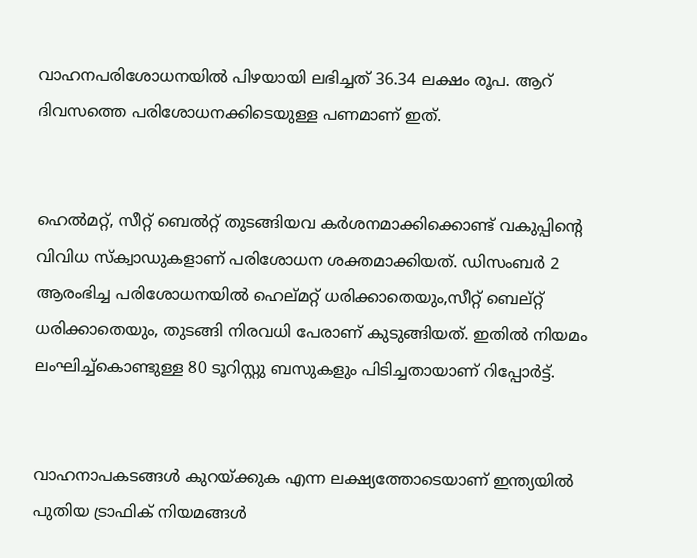വാഹനപരിശോധനയില്‍ പിഴയായി ലഭിച്ചത് 36.34 ലക്ഷം രൂപ. ആറ് ദിവസത്തെ പരിശോധനക്കിടെയുള്ള പണമാണ് ഇത്.


ഹെല്‍മറ്റ്, സീറ്റ് ബെല്‍റ്റ് തുടങ്ങിയവ കര്‍ശനമാക്കിക്കൊണ്ട് വകുപ്പിന്റെ വിവിധ സ്‌ക്വാഡുകളാണ് പരിശോധന ശക്തമാക്കിയത്. ഡിസംബര്‍ 2 ആരംഭിച്ച പരിശോധനയില്‍ ഹെല്മറ്റ് ധരിക്കാതെയും,സീറ്റ് ബെല്റ്റ് ധരിക്കാതെയും, തുടങ്ങി നിരവധി പേരാണ് കുടുങ്ങിയത്. ഇതില്‍ നിയമം ലംഘിച്ച്‌കൊണ്ടുള്ള 80 ടൂറിസ്റ്റു ബസുകളും പിടിച്ചതായാണ് റിപ്പോര്‍ട്ട്.


വാഹനാപകടങ്ങള്‍ കുറയ്ക്കുക എന്ന ലക്ഷ്യത്തോടെയാണ് ഇന്ത്യയില്‍ പുതിയ ട്രാഫിക് നിയമങ്ങള്‍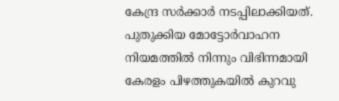കേന്ദ്ര സര്‍ക്കാര്‍ നടപ്പിലാക്കിയത്. പുതുക്കിയ മോട്ടോര്‍വാഹന നിയമത്തില്‍ നിന്നും വിഭിന്നമായി കേരളം പിഴത്തുകയില്‍ കുറവു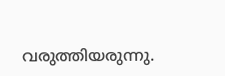വരുത്തിയരുന്നു.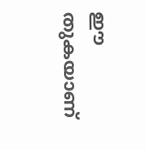ഈ തുകയാണ്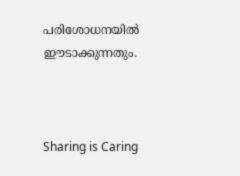പരിശോധനയില്‍ ഈടാക്കുന്നതും.



Sharing is Caring